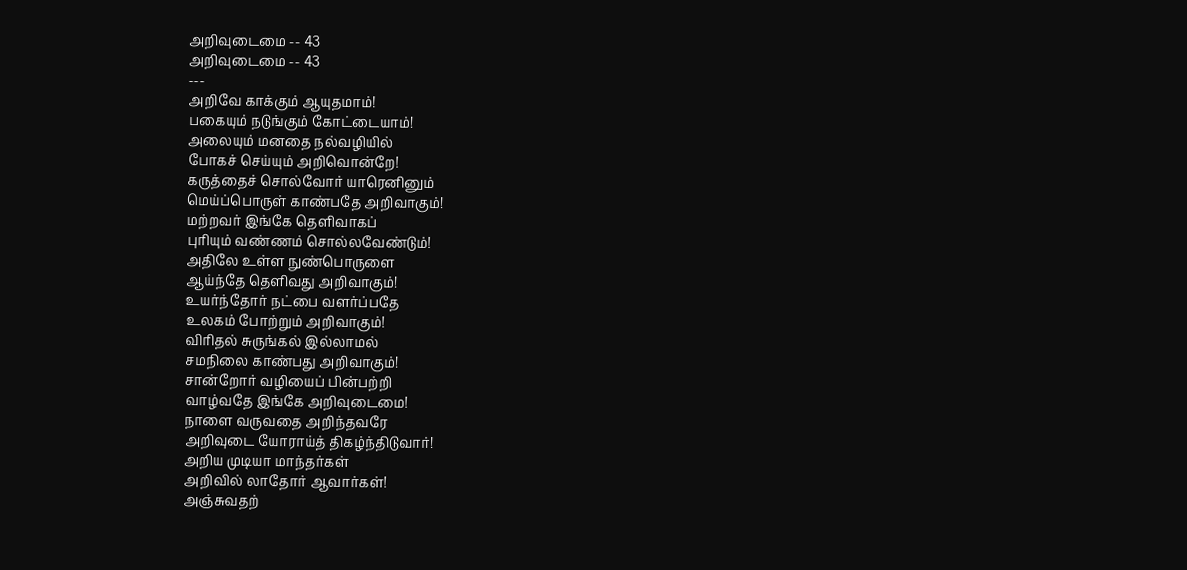அறிவுடைமை -- 43
அறிவுடைமை -- 43
---
அறிவே காக்கும் ஆயுதமாம்!
பகையும் நடுங்கும் கோட்டையாம்!
அலையும் மனதை நல்வழியில்
போகச் செய்யும் அறிவொன்றே!
கருத்தைச் சொல்வோர் யாரெனினும்
மெய்ப்பொருள் காண்பதே அறிவாகும்!
மற்றவர் இங்கே தெளிவாகப்
புரியும் வண்ணம் சொல்லவேண்டும்!
அதிலே உள்ள நுண்பொருளை
ஆய்ந்தே தெளிவது அறிவாகும்!
உயர்ந்தோர் நட்பை வளர்ப்பதே
உலகம் போற்றும் அறிவாகும்!
விரிதல் சுருங்கல் இல்லாமல்
சமநிலை காண்பது அறிவாகும்!
சான்றோர் வழியைப் பின்பற்றி
வாழ்வதே இங்கே அறிவுடைமை!
நாளை வருவதை அறிந்தவரே
அறிவுடை யோராய்த் திகழ்ந்திடுவார்!
அறிய முடியா மாந்தர்கள்
அறிவில் லாதோர் ஆவார்கள்!
அஞ்சுவதற்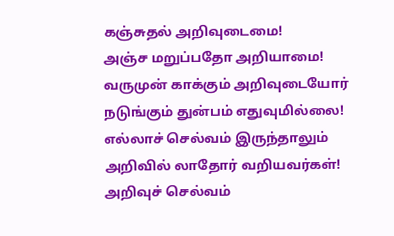கஞ்சுதல் அறிவுடைமை!
அஞ்ச மறுப்பதோ அறியாமை!
வருமுன் காக்கும் அறிவுடையோர்
நடுங்கும் துன்பம் எதுவுமில்லை!
எல்லாச் செல்வம் இருந்தாலும்
அறிவில் லாதோர் வறியவர்கள்!
அறிவுச் செல்வம்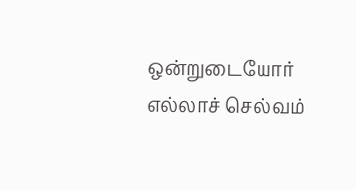ஒன்றுடையோர்
எல்லாச் செல்வம்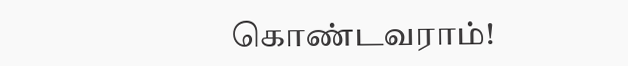கொண்டவராம்!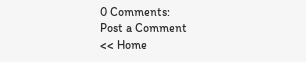0 Comments:
Post a Comment
<< Home